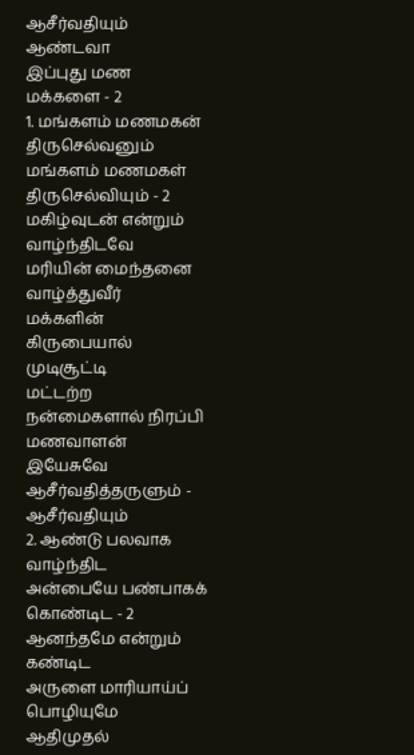ஆசீர்வதியும்
ஆண்டவா
இப்புது மண மக்களை - 2
1. மங்களம் மணமகன் திருசெல்வனும்
மங்களம் மணமகள் திருசெல்வியும் - 2
மகிழ்வுடன் என்றும் வாழ்ந்திடவே
மரியின் மைந்தனை வாழ்த்துவீர்
மக்களின் கிருபையால் முடிசூட்டி
மட்டற்ற நன்மைகளால் நிரப்பி
மணவாளன் இயேசுவே ஆசீர்வதித்தருளும் - ஆசீர்வதியும்
2. ஆண்டு பலவாக வாழ்ந்திட
அன்பையே பண்பாகக் கொண்டிட - 2
ஆனந்தமே என்றும் கண்டிட
அருளை மாரியாய்ப் பொழியுமே
ஆதிமுதல்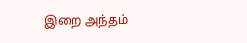இறை அந்தம்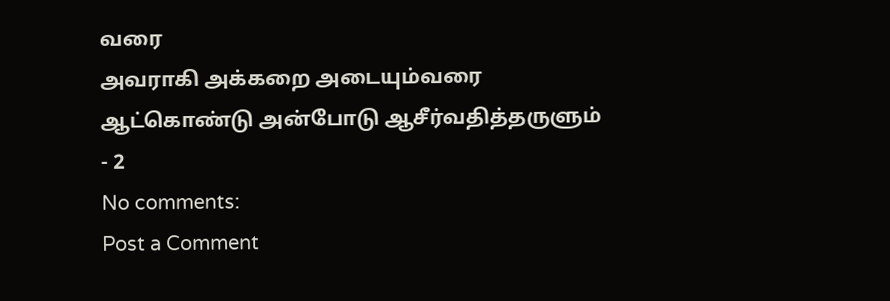வரை
அவராகி அக்கறை அடையும்வரை
ஆட்கொண்டு அன்போடு ஆசீர்வதித்தருளும்
- 2
No comments:
Post a Comment